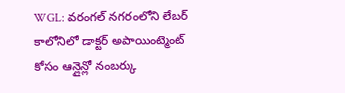WGL: వరంగల్ నగరంలోని లేబర్ కాలోనిలో డాక్టర్ అపాయింట్మెంట్ కోసం ఆన్లైన్లో నంబర్కు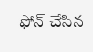ఫోన్ చేసిన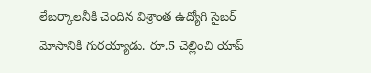లేబర్కాలనీకి చెందిన విశ్రాంత ఉద్యోగి సైబర్ మోసానికి గురయ్యాడు. రూ.5 చెల్లించి యాప్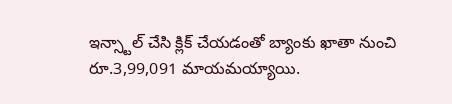ఇన్స్టాల్ చేసి క్లిక్ చేయడంతో బ్యాంకు ఖాతా నుంచి రూ.3,99,091 మాయమయ్యాయి.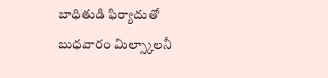బాధితుడి ఫిర్యాదుతో బుధవారం మిల్స్కాలనీ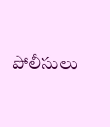పోలీసులు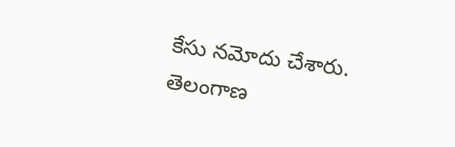కేసు నమోదు చేశారు.
తెలంగాణ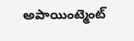అపాయింట్మెంట్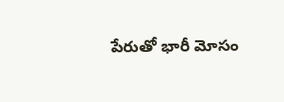పేరుతో భారీ మోసం